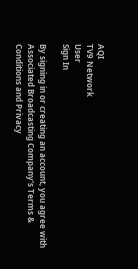AQI
TV9 Network
User
Sign In

By signing in or creating an account, you agree with Associated Broadcasting Company's Terms & Conditions and Privacy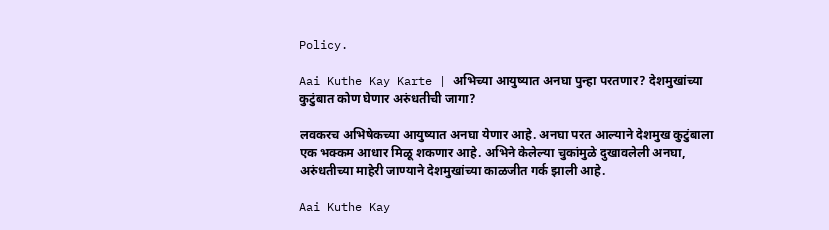Policy.

Aai Kuthe Kay Karte | अभिच्या आयुष्यात अनघा पुन्हा परतणार? देशमुखांच्या कुटुंबात कोण घेणार अरुंधतीची जागा?

लवकरच अभिषेकच्या आयुष्यात अनघा येणार आहे. अनघा परत आल्याने देशमुख कुटुंबाला एक भक्कम आधार मिळू शकणार आहे. अभिने केलेल्या चुकांमुळे दुखावलेली अनघा, अरुंधतीच्या माहेरी जाण्याने देशमुखांच्या काळजीत गर्क झाली आहे.

Aai Kuthe Kay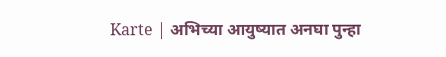Karte | अभिच्या आयुष्यात अनघा पुन्हा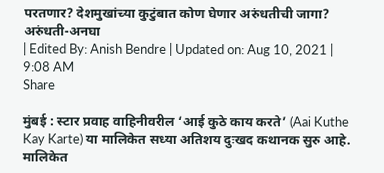परतणार? देशमुखांच्या कुटुंबात कोण घेणार अरुंधतीची जागा?
अरुंधती-अनघा
| Edited By: Anish Bendre | Updated on: Aug 10, 2021 | 9:08 AM
Share

मुंबई : स्टार प्रवाह वाहिनीवरील ‘आई कुठे काय करते’ (Aai Kuthe Kay Karte) या मालिकेत सध्या अतिशय दुःखद कथानक सुरु आहे. मालिकेत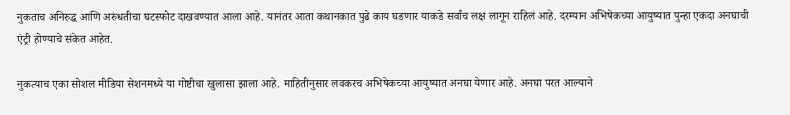नुकताच अनिरुद्ध आणि अरुंधतीचा घटस्फोट दाखवण्यात आला आहे. यानंतर आता कथानकात पुढे काय घडणार याकडे सर्वांच लक्ष लागून राहिलं आहे. दरम्यान अभिषेकच्या आयुष्यात पुन्हा एकदा अनघाची एंट्री होण्याचे संकेत आहेत.

नुकत्याच एका सोशल मीडिया सेशनमध्ये या गोष्टीचा खुलासा झाला आहे. माहितीनुसार लवकरच अभिषेकच्या आयुष्यात अनघा येणार आहे. अनघा परत आल्याने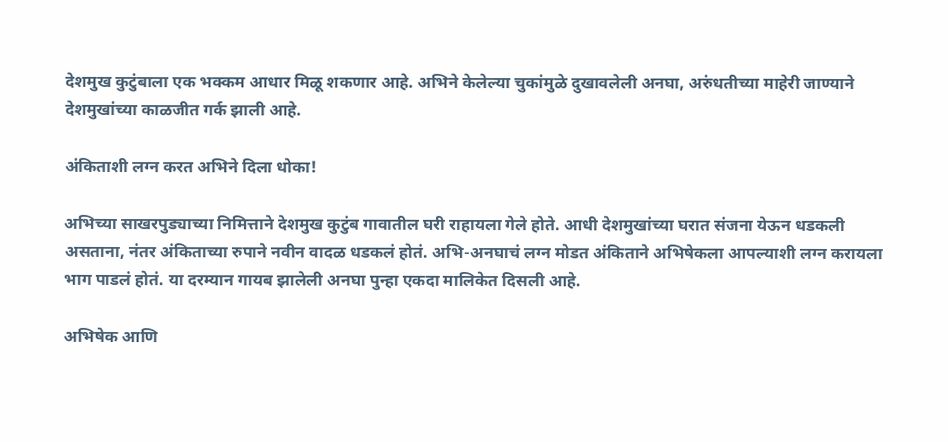देशमुख कुटुंबाला एक भक्कम आधार मिळू शकणार आहे. अभिने केलेल्या चुकांमुळे दुखावलेली अनघा, अरुंधतीच्या माहेरी जाण्याने देशमुखांच्या काळजीत गर्क झाली आहे.

अंकिताशी लग्न करत अभिने दिला धोका!

अभिच्या साखरपुड्याच्या निमित्ताने देशमुख कुटुंब गावातील घरी राहायला गेले होते. आधी देशमुखांच्या घरात संजना येऊन धडकली असताना, नंतर अंकिताच्या रुपाने नवीन वादळ धडकलं होतं. अभि-अनघाचं लग्न मोडत अंकिताने अभिषेकला आपल्याशी लग्न करायला भाग पाडलं होतं. या दरम्यान गायब झालेली अनघा पुन्हा एकदा मालिकेत दिसली आहे.

अभिषेक आणि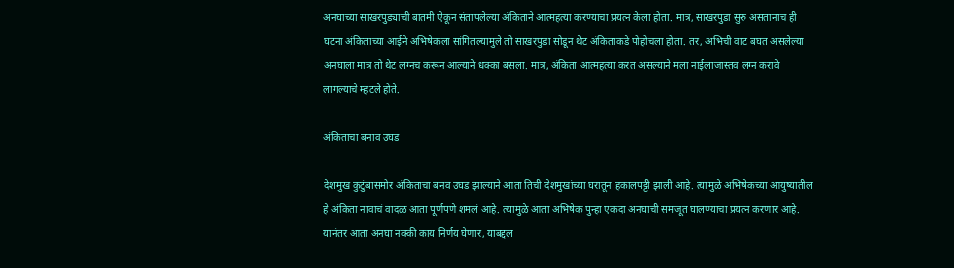अनघाच्या साखरपुड्याची बातमी ऐकून संतापलेल्या अंकिताने आत्महत्या करण्याचा प्रयत्न केला होता. मात्र, साखरपुडा सुरु असतानाच ही घटना अंकिताच्या आईने अभिषेकला सांगितल्यामुले तो साखरपुडा सोडून थेट अंकिताकडे पोहोचला होता. तर, अभिची वाट बघत असलेल्या अनघाला मात्र तो थेट लग्नच करून आल्याने धक्का बसला. मात्र, अंकिता आत्महत्या करत असल्याने मला नाईलाजास्तव लग्न करावे लागल्याचे म्हटले होते.

अंकिताचा बनाव उघड

देशमुख कुटुंबासमोर अंकिताचा बनव उघड झाल्याने आता तिची देशमुखांच्या घरातून हकालपट्टी झाली आहे. त्यामुळे अभिषेकच्या आयुष्यातील हे अंकिता नावाचं वादळ आता पूर्णपणे शमलं आहे. त्यामुळे आता अभिषेक पुन्हा एकदा अनघाची समजूत घालण्याचा प्रयत्न करणार आहे. यानंतर आता अनघा नक्की काय निर्णय घेणार, याबद्दल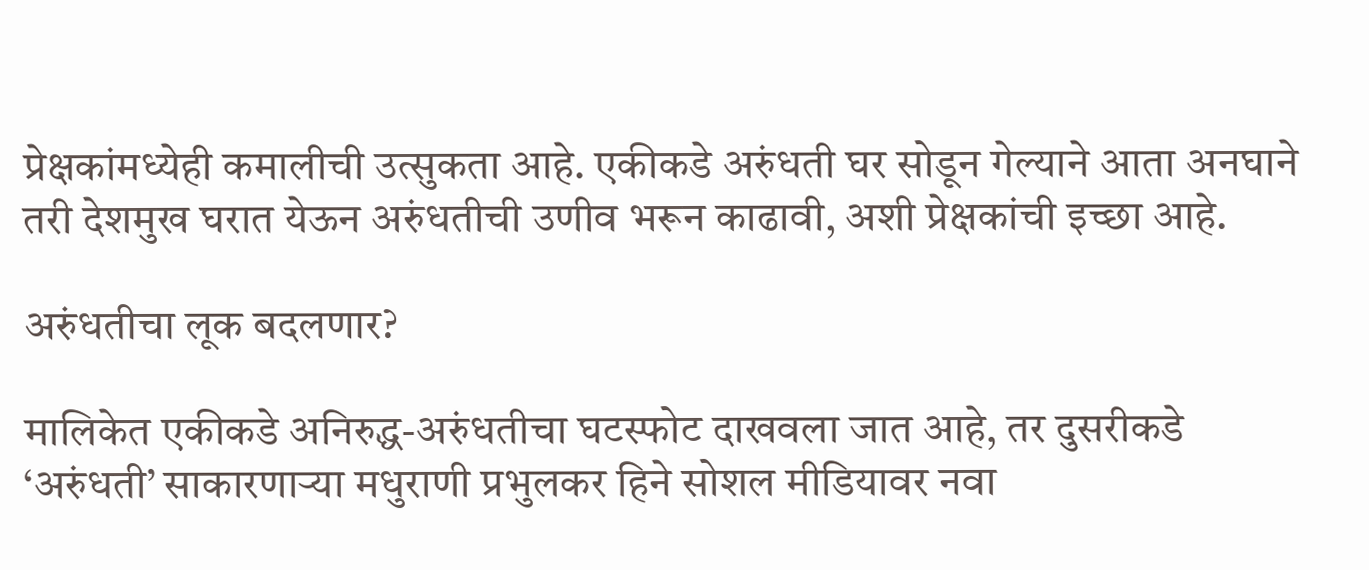प्रेक्षकांमध्येही कमालीची उत्सुकता आहे. एकीकडे अरुंधती घर सोडून गेल्याने आता अनघाने तरी देशमुख घरात येऊन अरुंधतीची उणीव भरून काढावी, अशी प्रेक्षकांची इच्छा आहे.

अरुंधतीचा लूक बदलणार?

मालिकेत एकीकडे अनिरुद्ध-अरुंधतीचा घटस्फोट दाखवला जात आहे, तर दुसरीकडे ‘अरुंधती’ साकारणाऱ्या मधुराणी प्रभुलकर हिने सोशल मीडियावर नवा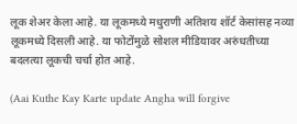लूक शेअर केला आहे. या लूकमध्ये मधुराणी अतिशय शॉर्ट केसांसह नव्या लूकमध्ये दिसली आहे. या फोटोंमुळे सोशल मीडियावर अरुंधतीच्या बदलत्या लूकची चर्चा होत आहे.

(Aai Kuthe Kay Karte update Angha will forgive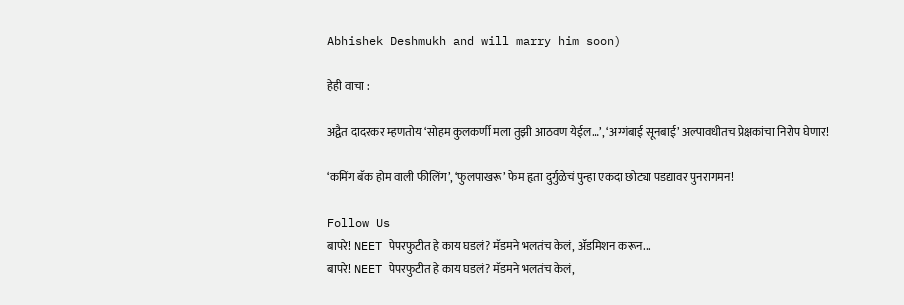Abhishek Deshmukh and will marry him soon)

हेही वाचा :

अद्वैत दादरकर म्हणतोय ‘सोहम कुलकर्णी मला तुझी आठवण येईल…’, ‘अग्गंबाई सूनबाई’ अल्पावधीतच प्रेक्षकांचा निरोप घेणार!

‘कमिंग बॅक होम वाली फीलिंग’, ‘फुलपाखरू’ फेम हृता दुर्गुळेचं पुन्हा एकदा छोट्या पडद्यावर पुनरागमन!

Follow Us
बापरे! NEET पेपरफुटीत हे काय घडलं? मॅडमने भलतंच केलं, ॲडमिशन करून...
बापरे! NEET पेपरफुटीत हे काय घडलं? मॅडमने भलतंच केलं,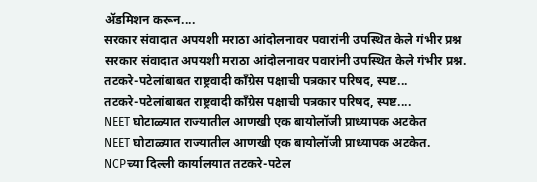ॲडमिशन करून....
सरकार संवादात अपयशी मराठा आंदोलनावर पवारांनी उपस्थित केले गंभीर प्रश्न
सरकार संवादात अपयशी मराठा आंदोलनावर पवारांनी उपस्थित केले गंभीर प्रश्न.
तटकरे-पटेलांबाबत राष्ट्रवादी कॉंग्रेस पक्षाची पत्रकार परिषद, स्पष्ट...
तटकरे-पटेलांबाबत राष्ट्रवादी कॉंग्रेस पक्षाची पत्रकार परिषद, स्पष्ट....
NEET घोटाळ्यात राज्यातील आणखी एक बायोलॉजी प्राध्यापक अटकेत
NEET घोटाळ्यात राज्यातील आणखी एक बायोलॉजी प्राध्यापक अटकेत.
NCPच्या दिल्ली कार्यालयात तटकरे-पटेल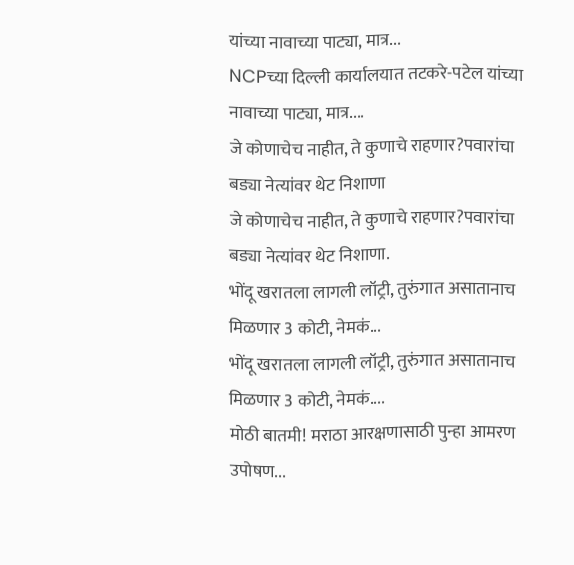यांच्या नावाच्या पाट्या, मात्र...
NCPच्या दिल्ली कार्यालयात तटकरे-पटेल यांच्या नावाच्या पाट्या, मात्र....
जे कोणाचेच नाहीत, ते कुणाचे राहणार?पवारांचा बड्या नेत्यांवर थेट निशाणा
जे कोणाचेच नाहीत, ते कुणाचे राहणार?पवारांचा बड्या नेत्यांवर थेट निशाणा.
भोंदू खरातला लागली लॉट्री, तुरुंगात असातानाच मिळणार 3 कोटी, नेमकं...
भोंदू खरातला लागली लॉट्री, तुरुंगात असातानाच मिळणार 3 कोटी, नेमकं....
मोठी बातमी! मराठा आरक्षणासाठी पुन्हा आमरण उपोषण...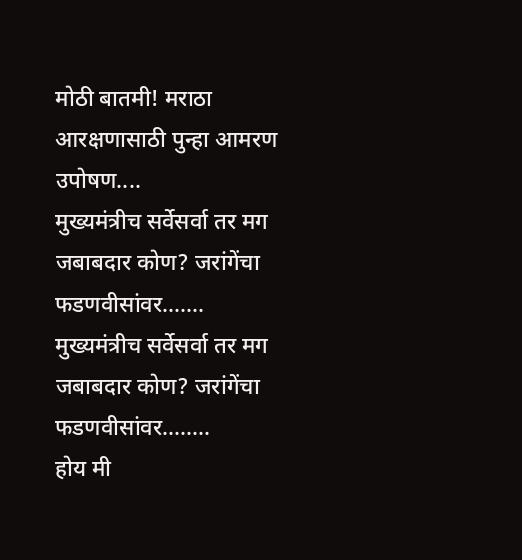मोठी बातमी! मराठा आरक्षणासाठी पुन्हा आमरण उपोषण....
मुख्यमंत्रीच सर्वेसर्वा तर मग जबाबदार कोण? जरांगेंचा फडणवीसांवर.......
मुख्यमंत्रीच सर्वेसर्वा तर मग जबाबदार कोण? जरांगेंचा फडणवीसांवर........
होय मी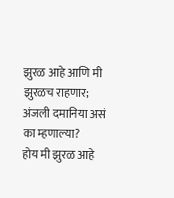झुरळ आहे आणि मी झुरळच राहणार; अंजली दमानिया असं का म्हणाल्या?
होय मी झुरळ आहे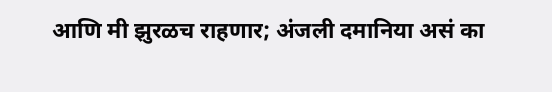आणि मी झुरळच राहणार; अंजली दमानिया असं का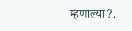म्हणाल्या?.